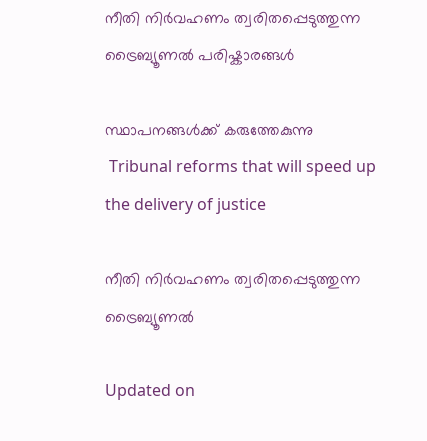നീതി നിർവഹണം ത്വരിതപ്പെടുത്തുന്ന ട്രൈബ്യൂണൽ പരിഷ്കാരങ്ങൾ

സ്ഥാപനങ്ങള്‍ക്ക് കരുത്തേകുന്നു
 Tribunal reforms that will speed up the delivery of justice

നീതി നിർവഹണം ത്വരിതപ്പെടുത്തുന്ന ട്രൈബ്യൂണൽ

Updated on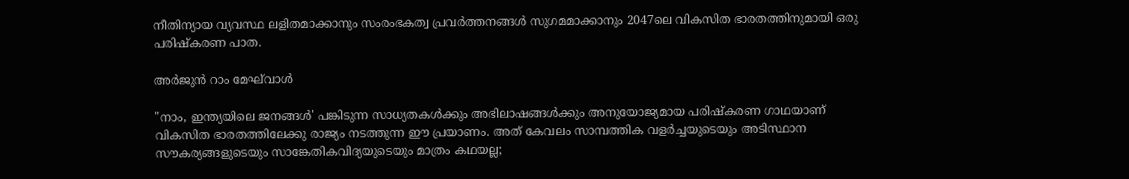നീതിന്യായ വ്യവസ്ഥ ലളിതമാക്കാനും സംരംഭകത്വ പ്രവര്‍ത്തനങ്ങള്‍ സുഗമമാക്കാനും 2047ലെ വികസിത ഭാരതത്തിനുമായി ഒരു പരിഷ്കരണ പാത.

അർജുൻ റാം മേഘ്‌വാൾ

"നാം, ഇന്ത്യയിലെ ജനങ്ങള്‍' പങ്കിടുന്ന സാധ്യതകൾക്കും അഭിലാഷങ്ങള്‍ക്കും അനുയോജ്യമായ പരിഷ്കരണ ഗാഥയാണ് വികസിത ഭാരതത്തിലേക്കു രാജ്യം നടത്തുന്ന ഈ പ്രയാണം. അത് കേവലം സാമ്പത്തിക വളർച്ചയുടെയും അടിസ്ഥാന സൗകര്യങ്ങളുടെയും സാങ്കേതികവിദ്യയുടെയും മാത്രം കഥയല്ല;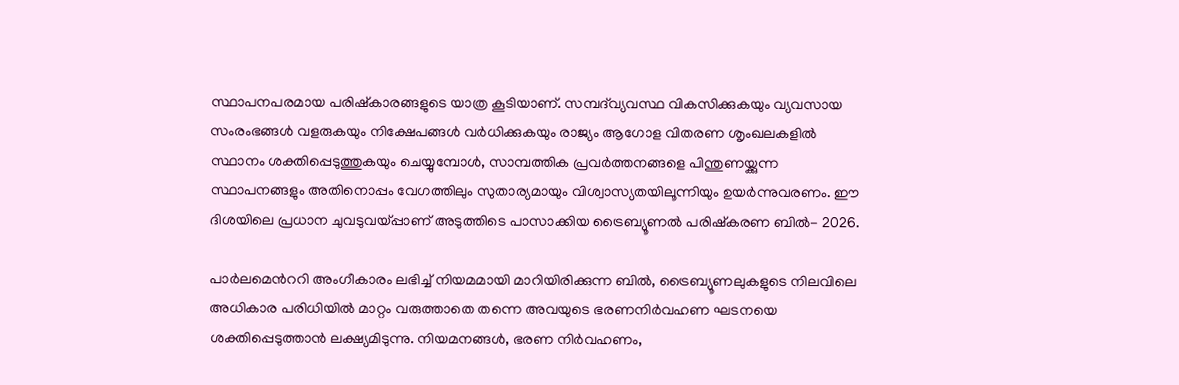സ്ഥാപനപരമായ പരിഷ്കാരങ്ങളുടെ യാത്ര കൂടിയാണ്. സമ്പദ്‌വ്യവസ്ഥ വികസിക്കുകയും വ്യവസായ സംരംഭങ്ങള്‍ വളരുകയും നിക്ഷേപങ്ങൾ വർധിക്കുകയും രാജ്യം ആഗോള വിതരണ ശൃംഖലകളില്‍ സ്ഥാനം ശക്തിപ്പെടുത്തുകയും ചെയ്യുമ്പോൾ, സാമ്പത്തിക പ്രവർത്തനങ്ങളെ പിന്തുണയ്ക്കുന്ന സ്ഥാപനങ്ങളും അതിനൊപ്പം വേഗത്തിലും സുതാര്യമായും വിശ്വാസ്യതയിലൂന്നിയും ഉയര്‍ന്നുവരണം. ഈ ദിശയിലെ പ്രധാന ചുവടുവയ്പ്പാണ് അടുത്തിടെ പാസാക്കിയ ട്രൈബ്യൂണൽ പരിഷ്കരണ ബിൽ- 2026.

പാർലമെന്‍ററി അംഗീകാരം ലഭിച്ച് നിയമമായി മാറിയിരിക്കുന്ന ബിൽ, ട്രൈബ്യൂണലുകളുടെ നിലവിലെ അധികാര പരിധിയിൽ മാറ്റം വരുത്താതെ തന്നെ അവയുടെ ഭരണനിർവഹണ ഘടനയെ ശക്തിപ്പെടുത്താൻ ലക്ഷ്യമിടുന്നു. നിയമനങ്ങള്‍, ഭരണ നിർവഹണം,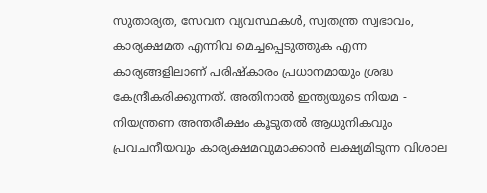സുതാര്യത, സേവന വ്യവസ്ഥകള്‍, സ്വതന്ത്ര സ്വഭാവം, കാര്യക്ഷമത എന്നിവ മെച്ചപ്പെടുത്തുക എന്ന കാര്യങ്ങളിലാണ് പരിഷ്കാരം പ്രധാനമായും ശ്രദ്ധ കേന്ദ്രീകരിക്കുന്നത്. അതിനാല്‍ ഇന്ത്യയുടെ നിയമ - നിയന്ത്രണ അന്തരീക്ഷം കൂടുതല്‍ ആധുനികവും പ്രവചനീയവും കാര്യക്ഷമവുമാക്കാൻ ലക്ഷ്യമിടുന്ന വിശാല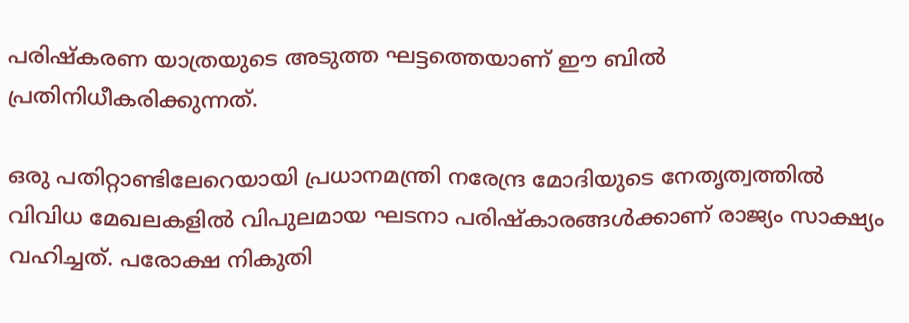പരിഷ്കരണ യാത്രയുടെ അടുത്ത ഘട്ടത്തെയാണ് ഈ ബിൽ പ്രതിനിധീകരിക്കുന്നത്.

ഒരു പതിറ്റാണ്ടിലേറെയായി പ്രധാനമന്ത്രി നരേന്ദ്ര മോദിയുടെ നേതൃത്വത്തിൽ വിവിധ മേഖലകളില്‍ വിപുലമായ ഘടനാ പരിഷ്കാരങ്ങൾക്കാണ് രാജ്യം സാക്ഷ്യം വഹിച്ചത്. പരോക്ഷ നികുതി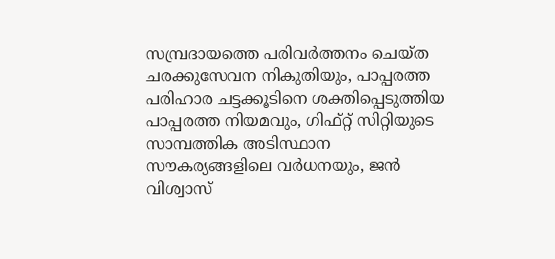സമ്പ്രദായത്തെ പരിവർത്തനം ചെയ്ത ചരക്കുസേവന നികുതിയും, പാപ്പരത്ത പരിഹാര ചട്ടക്കൂടിനെ ശക്തിപ്പെടുത്തിയ പാപ്പരത്ത നിയമവും, ഗിഫ്റ്റ് സിറ്റിയുടെ സാമ്പത്തിക അടിസ്ഥാന സൗകര്യങ്ങളിലെ വർധനയും, ജൻ വിശ്വാസ്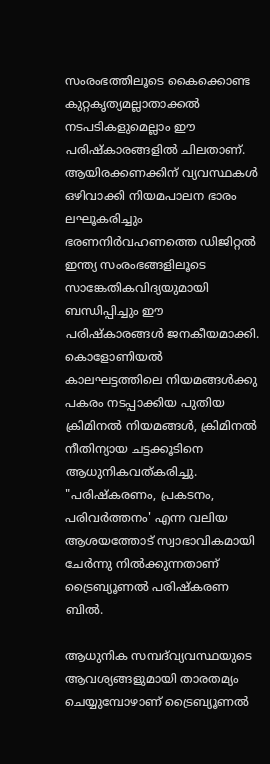സംരംഭത്തിലൂടെ കൈക്കൊണ്ട കുറ്റകൃത്യമല്ലാതാക്കൽ നടപടികളുമെല്ലാം ഈ പരിഷ്കാരങ്ങളില്‍ ചിലതാണ്. ആയിരക്കണക്കിന് വ്യവസ്ഥകൾ ഒഴിവാക്കി നിയമപാലന ഭാരം ലഘൂകരിച്ചും ഭരണനിർവഹണത്തെ ഡിജിറ്റൽ ഇന്ത്യ സംരംഭങ്ങളിലൂടെ സാങ്കേതികവിദ്യയുമായി ബന്ധിപ്പിച്ചും ഈ പരിഷ്കാരങ്ങള്‍ ജനകീയമാക്കി. കൊളോണിയൽ കാലഘട്ടത്തിലെ നിയമങ്ങൾക്കു പകരം നടപ്പാക്കിയ പുതിയ ക്രിമിനൽ നിയമങ്ങൾ, ക്രിമിനൽ നീതിന്യായ ചട്ടക്കൂടിനെ ആധുനികവത്കരിച്ചു. "പരിഷ്കരണം, പ്രകടനം, പരിവർത്തനം' എന്ന വലിയ ആശയത്തോട് സ്വാഭാവികമായി ചേര്‍ന്നു നില്‍ക്കുന്നതാണ് ട്രൈബ്യൂണൽ പരിഷ്കരണ ബിൽ.

ആധുനിക സമ്പദ്‌വ്യവസ്ഥയുടെ ആവശ്യങ്ങളുമായി താരതമ്യം ചെയ്യുമ്പോഴാണ് ട്രൈബ്യൂണൽ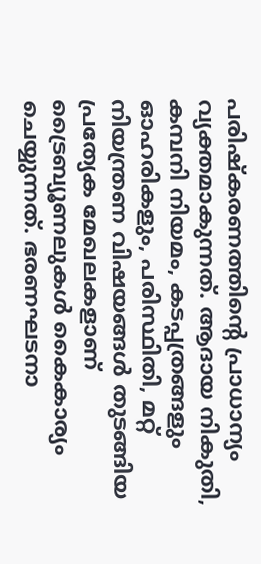പരിഷ്കരണത്തിന്‍റെ പ്രാധാന്യം വ്യക്തമാകുന്നത്. ആദായ നികുതി, കമ്പനി നിയമം, കടപ്പത്രങ്ങളും ഓഹരികളും, പരിസ്ഥിതി, മറ്റ് നിയന്ത്രണ വിഷയങ്ങൾ തുടങ്ങിയ പ്രത്യേക മേഖലകളാണ് ട്രൈബ്യൂണലുകൾ കൈകാര്യം ചെയ്യുന്നത്. ഭരണഘടനാ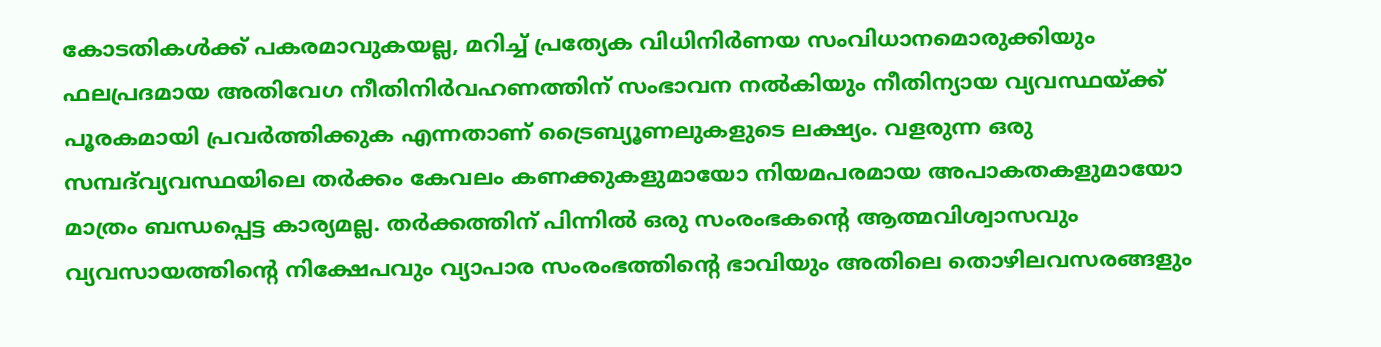കോടതികൾക്ക് പകരമാവുകയല്ല, മറിച്ച് പ്രത്യേക വിധിനിർണയ സംവിധാനമൊരുക്കിയും ഫലപ്രദമായ അതിവേഗ നീതിനിർവഹണത്തിന് സംഭാവന നൽകിയും നീതിന്യായ വ്യവസ്ഥയ്ക്ക് പൂരകമായി പ്രവർത്തിക്കുക എന്നതാണ് ട്രൈബ്യൂണലുകളുടെ ലക്ഷ്യം. വളരുന്ന ഒരു സമ്പദ്‌വ്യവസ്ഥയിലെ തർക്കം കേവലം കണക്കുകളുമായോ നിയമപരമായ അപാകതകളുമായോ മാത്രം ബന്ധപ്പെട്ട കാര്യമല്ല. തര്‍‌ക്കത്തിന് പിന്നില്‍ ഒരു സംരംഭകന്‍റെ ആത്മവിശ്വാസവും വ്യവസായത്തിന്‍റെ നിക്ഷേപവും വ്യാപാര സംരംഭത്തിന്‍റെ ഭാവിയും അതിലെ തൊഴിലവസരങ്ങളും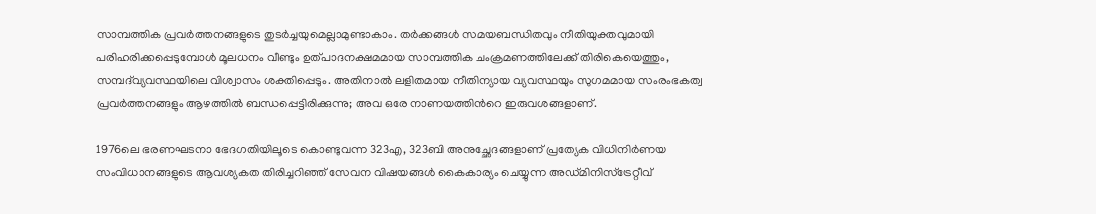സാമ്പത്തിക പ്രവർത്തനങ്ങളുടെ തുടർച്ചയുമെല്ലാമുണ്ടാകാം. തർക്കങ്ങൾ സമയബന്ധിതവും നീതിയുക്തവുമായി പരിഹരിക്കപ്പെടുമ്പോൾ മൂലധനം വീണ്ടും ഉത്പാദനക്ഷമമായ സാമ്പത്തിക ചംക്രമണത്തിലേക്ക് തിരികെയെത്തും, സമ്പദ്‍വ്യവസ്ഥയിലെ വിശ്വാസം ശക്തിപ്പെടും. അതിനാൽ ലളിതമായ നീതിന്യായ വ്യവസ്ഥയും സുഗമമായ സംരംഭകത്വ പ്രവര്‍ത്തനങ്ങളും ആഴത്തിൽ ബന്ധപ്പെട്ടിരിക്കുന്നു; അവ ഒരേ നാണയത്തിന്‍റെ ഇരുവശങ്ങളാണ്.

1976ലെ ഭരണഘടനാ ഭേദഗതിയിലൂടെ കൊണ്ടുവന്ന 323എ, 323ബി അനുച്ഛേദങ്ങളാണ് പ്രത്യേക വിധിനിർണയ സംവിധാനങ്ങളുടെ ആവശ്യകത തിരിച്ചറിഞ്ഞ് സേവന വിഷയങ്ങൾ കൈകാര്യം ചെയ്യുന്ന അഡ്മിനിസ്ട്രേറ്റീവ്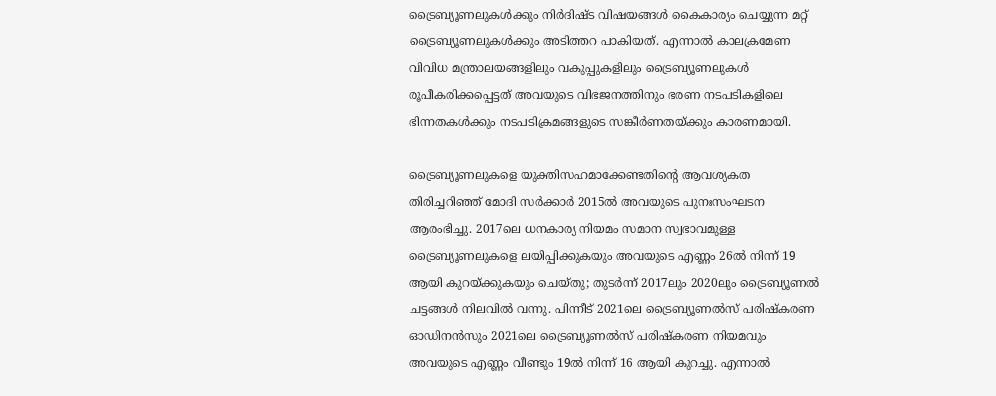ട്രൈബ്യൂണലുകൾക്കും നിർദിഷ്ട വിഷയങ്ങൾ കൈകാര്യം ചെയ്യുന്ന മറ്റ് ട്രൈബ്യൂണലുകൾക്കും അടിത്തറ പാകിയത്. എന്നാൽ കാലക്രമേണ വിവിധ മന്ത്രാലയങ്ങളിലും വകുപ്പുകളിലും ട്രൈബ്യൂണലുകള്‍ രൂപീകരിക്കപ്പെട്ടത് അവയുടെ വിഭജനത്തിനും ഭരണ നടപടികളിലെ ഭിന്നതകള്‍ക്കും നടപടിക്രമങ്ങളുടെ സങ്കീർണതയ്ക്കും കാരണമായി.

ട്രൈബ്യൂണലുകളെ യുക്തിസഹമാക്കേണ്ടതിന്‍റെ ആവശ്യകത തിരിച്ചറിഞ്ഞ് മോദി സർക്കാർ 2015ൽ അവയുടെ പുനഃസംഘടന ആരംഭിച്ചു. 2017ലെ ധനകാര്യ നിയമം സമാന സ്വഭാവമുള്ള ട്രൈബ്യൂണലുകളെ ലയിപ്പിക്കുകയും അവയുടെ എണ്ണം 26ൽ നിന്ന് 19 ആയി കുറയ്ക്കുകയും ചെയ്തു; തുടർന്ന് 2017ലും 2020ലും ട്രൈബ്യൂണൽ ചട്ടങ്ങള്‍ നിലവിൽ വന്നു. പിന്നീട് 2021ലെ ട്രൈബ്യൂണൽസ് പരിഷ്കരണ ഓഡിനൻസും 2021ലെ ട്രൈബ്യൂണൽസ് പരിഷ്കരണ നിയമവും അവയുടെ എണ്ണം വീണ്ടും 19ൽ നിന്ന് 16 ആയി കുറച്ചു. എന്നാല്‍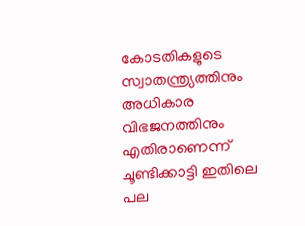കോടതികളുടെ സ്വാതന്ത്ര്യത്തിനും അധികാര വിഭജനത്തിനും എതിരാണെന്ന് ചൂണ്ടിക്കാട്ടി ഇതിലെ പല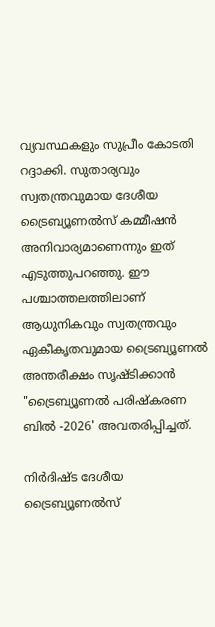വ്യവസ്ഥകളും സുപ്രീം കോടതി റദ്ദാക്കി. സുതാര്യവും സ്വതന്ത്രവുമായ ദേശീയ ട്രൈബ്യൂണൽസ് കമ്മീഷൻ അനിവാര്യമാണെന്നും ഇത് എടുത്തുപറഞ്ഞു. ഈ പശ്ചാത്തലത്തിലാണ് ആധുനികവും സ്വതന്ത്രവും ഏകീകൃതവുമായ ട്രൈബ്യൂണൽ അന്തരീക്ഷം സൃഷ്ടിക്കാൻ "ട്രൈബ്യൂണൽ പരിഷ്കരണ ബിൽ -2026' അവതരിപ്പിച്ചത്.

നിർദിഷ്ട ദേശീയ ട്രൈബ്യൂണൽസ്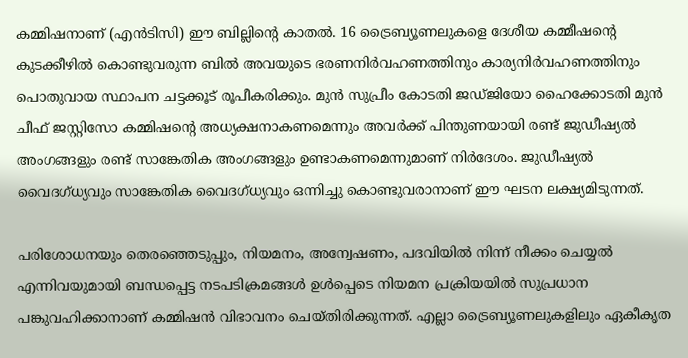കമ്മിഷനാണ് (എൻടിസി) ഈ ബില്ലിന്‍റെ കാതൽ. 16 ട്രൈബ്യൂണലുകളെ ദേശീയ കമ്മീഷന്‍റെ കുടക്കീഴിൽ കൊണ്ടുവരുന്ന ബില്‍ അവയുടെ ഭരണനിർവഹണത്തിനും കാര്യനിര്‍വഹണത്തിനും പൊതുവായ സ്ഥാപന ചട്ടക്കൂട് രൂപീകരിക്കും. മുൻ സുപ്രീം കോടതി ജഡ്ജിയോ ഹൈക്കോടതി മുൻ ചീഫ് ജസ്റ്റിസോ കമ്മിഷന്‍റെ അധ്യക്ഷനാകണമെന്നും അവർക്ക് പിന്തുണയായി രണ്ട് ജുഡീഷ്യൽ അംഗങ്ങളും രണ്ട് സാങ്കേതിക അംഗങ്ങളും ഉണ്ടാകണമെന്നുമാണ് നിർദേശം. ജുഡീഷ്യൽ വൈദഗ്ധ്യവും സാങ്കേതിക വൈദഗ്ധ്യവും ഒന്നിച്ചു കൊണ്ടുവരാനാണ് ഈ ഘടന ലക്ഷ്യമിടുന്നത്.

പരിശോധനയും തെരഞ്ഞെടുപ്പും, നിയമനം, അന്വേഷണം, പദവിയില്‍ നിന്ന് നീക്കം ചെയ്യൽ എന്നിവയുമായി ബന്ധപ്പെട്ട നടപടിക്രമങ്ങൾ ഉൾപ്പെടെ നിയമന പ്രക്രിയയിൽ സുപ്രധാന പങ്കുവഹിക്കാനാണ് കമ്മിഷന്‍ വിഭാവനം ചെയ്തിരിക്കുന്നത്. എല്ലാ ട്രൈബ്യൂണലുകളിലും ഏകീകൃത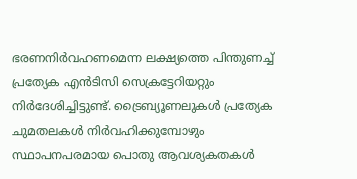ഭരണനിർവഹണമെന്ന ലക്ഷ്യത്തെ പിന്തുണച്ച് പ്രത്യേക എൻടിസി സെക്രട്ടേറിയറ്റും നിർദേശിച്ചിട്ടുണ്ട്. ട്രൈബ്യൂണലുകൾ പ്രത്യേക ചുമതലകൾ നിർവഹിക്കുമ്പോഴും സ്ഥാപനപരമായ പൊതു ആവശ്യകതകൾ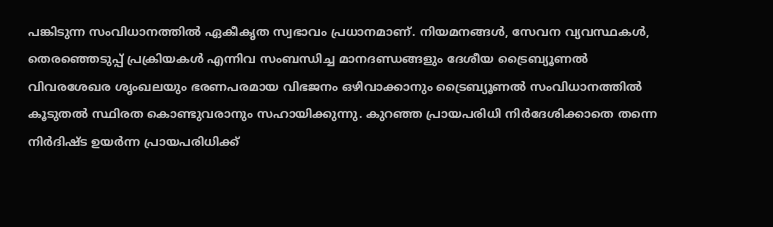പങ്കിടുന്ന സംവിധാനത്തിൽ ഏകീകൃത സ്വഭാവം പ്രധാനമാണ്. നിയമനങ്ങൾ, സേവന വ്യവസ്ഥകൾ, തെരഞ്ഞെടുപ്പ് പ്രക്രിയകൾ എന്നിവ സംബന്ധിച്ച മാനദണ്ഡങ്ങളും ദേശീയ ട്രൈബ്യൂണൽ വിവരശേഖര ശൃംഖലയും ഭരണപരമായ വിഭജനം ഒഴിവാക്കാനും ട്രൈബ്യൂണൽ സംവിധാനത്തില്‍ കൂടുതൽ സ്ഥിരത കൊണ്ടുവരാനും സഹായിക്കുന്നു. കുറഞ്ഞ പ്രായപരിധി നിർദേശിക്കാതെ തന്നെ നിർദിഷ്ട ഉയർന്ന പ്രായപരിധിക്ക്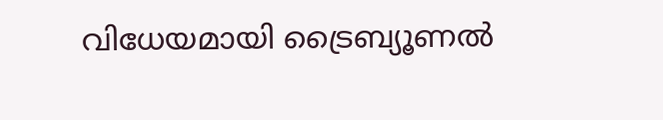വിധേയമായി ട്രൈബ്യൂണൽ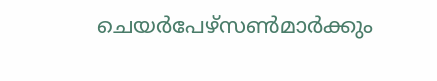ചെയർപേഴ്‌സൺമാർക്കും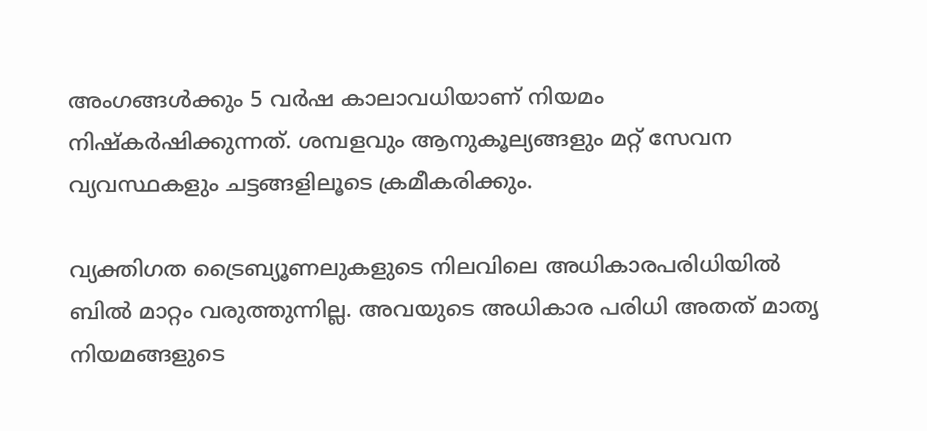അംഗങ്ങൾക്കും 5 വർഷ കാലാവധിയാണ് നിയമം നിഷ്കർഷിക്കുന്നത്. ശമ്പളവും ആനുകൂല്യങ്ങളും മറ്റ് സേവന വ്യവസ്ഥകളും ചട്ടങ്ങളിലൂടെ ക്രമീകരിക്കും.

വ്യക്തിഗത ട്രൈബ്യൂണലുകളുടെ നിലവിലെ അധികാരപരിധിയിൽ ബിൽ മാറ്റം വരുത്തുന്നില്ല. അവയുടെ അധികാര പരിധി അതത് മാതൃ നിയമങ്ങളുടെ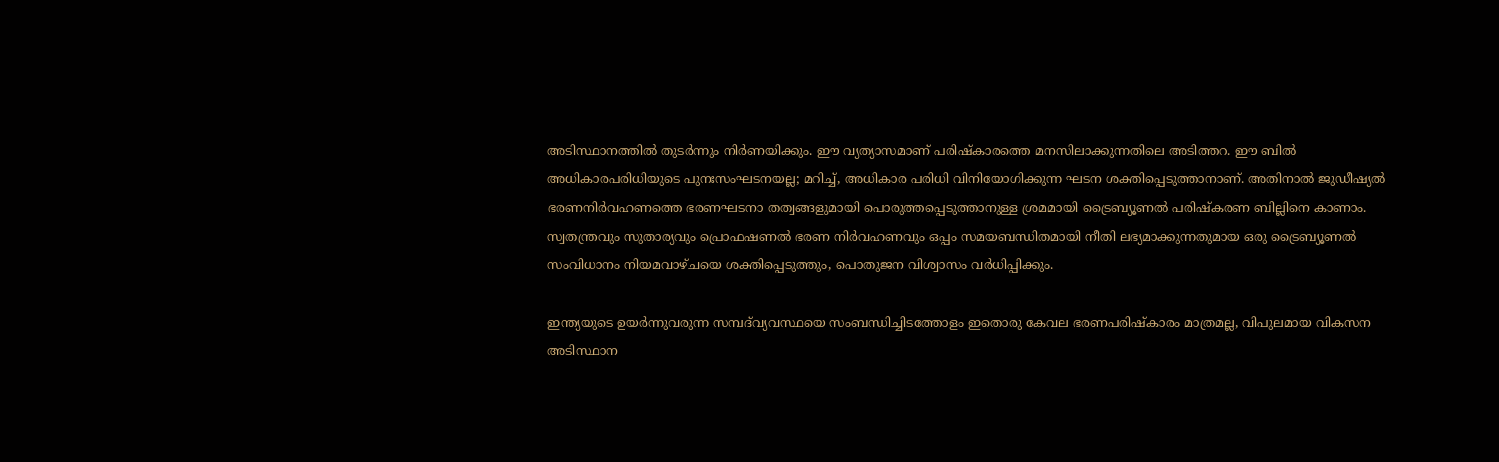അടിസ്ഥാനത്തില്‍ തുടർന്നും നിർണയിക്കും. ഈ വ്യത്യാസമാണ് പരിഷ്കാരത്തെ മനസിലാക്കുന്നതിലെ അടിത്തറ. ഈ ബിൽ അധികാരപരിധിയുടെ പുനഃസംഘടനയല്ല; മറിച്ച്, അധികാര പരിധി വിനിയോഗിക്കുന്ന ഘടന ശക്തിപ്പെടുത്താനാണ്. അതിനാൽ ജുഡീഷ്യൽ ഭരണനിർവഹണത്തെ ഭരണഘടനാ തത്വങ്ങളുമായി പൊരുത്തപ്പെടുത്താനുള്ള ശ്രമമായി ട്രൈബ്യൂണൽ പരിഷ്കരണ ബില്ലിനെ കാണാം. സ്വതന്ത്രവും സുതാര്യവും പ്രൊഫഷണല്‍ ഭരണ നിര്‍വഹണവും ഒപ്പം സമയബന്ധിതമായി നീതി ലഭ്യമാക്കുന്നതുമായ ഒരു ട്രൈബ്യൂണൽ സംവിധാനം നിയമവാഴ്ചയെ ശക്തിപ്പെടുത്തും, പൊതുജന വിശ്വാസം വർധിപ്പിക്കും.

ഇന്ത്യയുടെ ഉയർന്നുവരുന്ന സമ്പദ്‌വ്യവസ്ഥയെ സംബന്ധിച്ചിടത്തോളം ഇതൊരു കേവല ഭരണപരിഷ്കാരം മാത്രമല്ല, വിപുലമായ വികസന അടിസ്ഥാന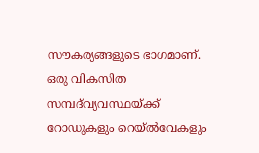സൗകര്യങ്ങളുടെ ഭാഗമാണ്. ഒരു വികസിത സമ്പദ്‌വ്യവസ്ഥയ്ക്ക് റോഡുകളും റെയ്‌ൽവേകളും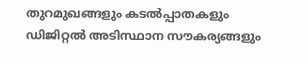തുറമുഖങ്ങളും കടൽപ്പാതകളും ഡിജിറ്റൽ അടിസ്ഥാന സൗകര്യങ്ങളും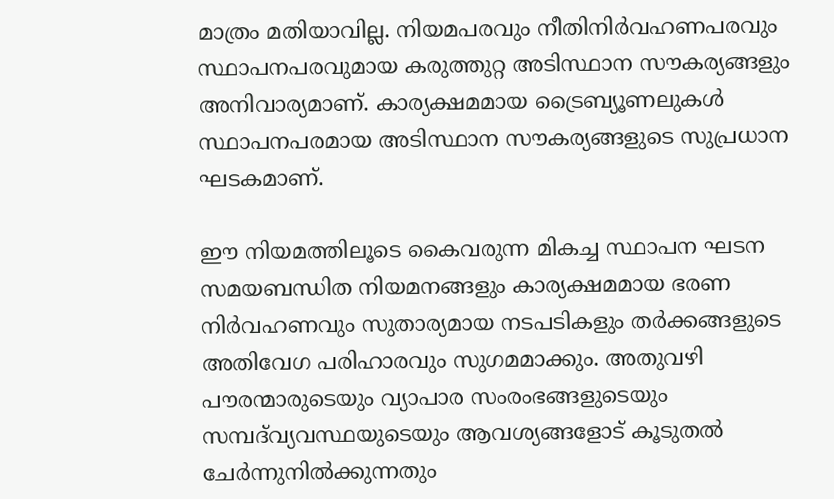മാത്രം മതിയാവില്ല. നിയമപരവും നീതിനിര്‍വഹണപരവും സ്ഥാപനപരവുമായ കരുത്തുറ്റ അടിസ്ഥാന സൗകര്യങ്ങളും അനിവാര്യമാണ്. കാര്യക്ഷമമായ ട്രൈബ്യൂണലുകൾ സ്ഥാപനപരമായ അടിസ്ഥാന സൗകര്യങ്ങളുടെ സുപ്രധാന ഘടകമാണ്.

ഈ നിയമത്തിലൂടെ കൈവരുന്ന മികച്ച സ്ഥാപന ഘടന സമയബന്ധിത നിയമനങ്ങളും കാര്യക്ഷമമായ ഭരണ നിർവഹണവും സുതാര്യമായ നടപടികളും തർക്കങ്ങളുടെ അതിവേഗ പരിഹാരവും സുഗമമാക്കും. അതുവഴി പൗരന്മാരുടെയും വ്യാപാര സംരംഭങ്ങളുടെയും സമ്പദ്‌വ്യവസ്ഥയുടെയും ആവശ്യങ്ങളോട് കൂടുതൽ ചേർന്നുനിൽക്കുന്നതും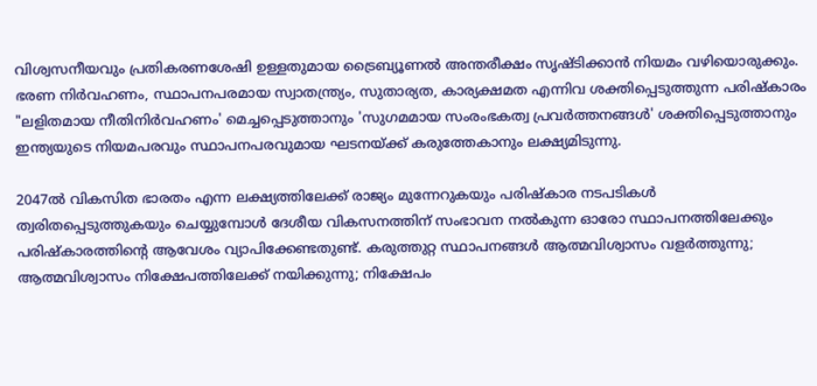വിശ്വസനീയവും പ്രതികരണശേഷി ഉള്ളതുമായ ട്രൈബ്യൂണൽ അന്തരീക്ഷം സൃഷ്ടിക്കാൻ നിയമം വഴിയൊരുക്കും. ഭരണ നിർവഹണം, സ്ഥാപനപരമായ സ്വാതന്ത്ര്യം, സുതാര്യത, കാര്യക്ഷമത എന്നിവ ശക്തിപ്പെടുത്തുന്ന പരിഷ്കാരം "ലളിതമായ നീതിനിര്‍വഹണം' മെച്ചപ്പെടുത്താനും 'സുഗമമായ സംരംഭകത്വ പ്രവര്‍ത്തനങ്ങള്‍' ശക്തിപ്പെടുത്താനും ഇന്ത്യയുടെ നിയമപരവും സ്ഥാപനപരവുമായ ഘടനയ്ക്ക് കരുത്തേകാനും ലക്ഷ്യമിടുന്നു.

2047ൽ വികസിത ഭാരതം എന്ന ലക്ഷ്യത്തിലേക്ക് രാജ്യം മുന്നേറുകയും പരിഷ്കാര നടപടികള്‍ ത്വരിതപ്പെടുത്തുകയും ചെയ്യുമ്പോള്‍ ദേശീയ വികസനത്തിന് സംഭാവന നൽകുന്ന ഓരോ സ്ഥാപനത്തിലേക്കും പരിഷ്കാരത്തിന്‍റെ ആവേശം വ്യാപിക്കേണ്ടതുണ്ട്. കരുത്തുറ്റ സ്ഥാപനങ്ങൾ ആത്മവിശ്വാസം വളർത്തുന്നു; ആത്മവിശ്വാസം നിക്ഷേപത്തിലേക്ക് നയിക്കുന്നു; നിക്ഷേപം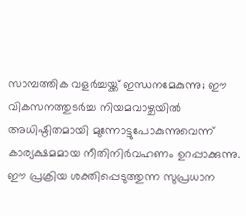സാമ്പത്തിക വളർച്ചയ്ക്ക് ഇന്ധനമേകുന്നു; ഈ വികസനത്തുടർച്ച നിയമവാഴ്ചയിൽ അധിഷ്ഠിതമായി മുന്നോട്ടുപോകുന്നുവെന്ന് കാര്യക്ഷമമായ നീതിനിർവഹണം ഉറപ്പാക്കുന്നു. ഈ പ്രക്രിയ ശക്തിപ്പെടുത്തുന്ന സുപ്രധാന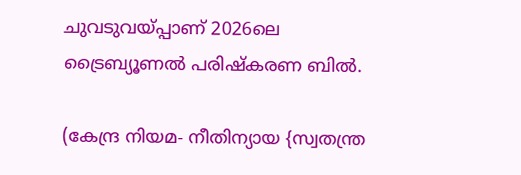ചുവടുവയ്പ്പാണ് 2026ലെ ട്രൈബ്യൂണൽ പരിഷ്കരണ ബിൽ.

(കേന്ദ്ര നിയമ- നീതിന്യായ {സ്വതന്ത്ര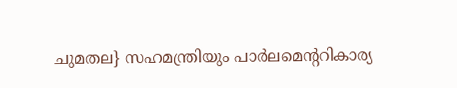ചുമതല} സഹമന്ത്രിയും പാർലമെന്‍ററികാര്യ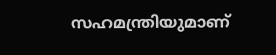സഹമന്ത്രിയുമാണ്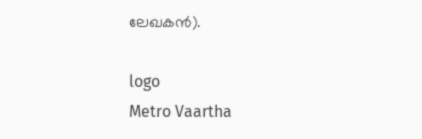ലേഖകൻ).

logo
Metro Vaartha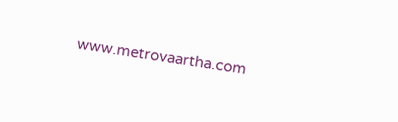www.metrovaartha.com